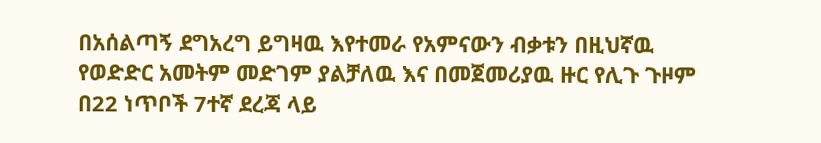በአሰልጣኝ ደግአረግ ይግዛዉ እየተመራ የአምናውን ብቃቱን በዚህኛዉ የወድድር አመትም መድገም ያልቻለዉ እና በመጀመሪያዉ ዙር የሊጉ ጉዞም በ22 ነጥቦች 7ተኛ ደረጃ ላይ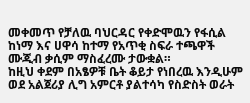መቀመጥ የቻለዉ ባህርዳር የቀድሞዉን የፋሲል ከነማ እና ሀዋሳ ከተማ የአጥቂ ስፍራ ተጫዋች ሙጂብ ቃሲም ማስፈረሙ ታውቋል።
ከዚህ ቀደም በአፄዎቹ ቤት ቆይታ የነበረዉ እንዲሁም ወደ አልጀሪያ ሊግ አምርቶ ያልተሳካ የስድስት ወራት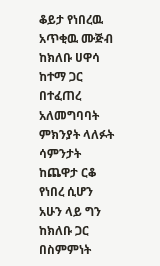ቆይታ የነበረዉ አጥቂዉ ሙጅብ ከክለቡ ሀዋሳ ከተማ ጋር በተፈጠረ አለመግባባት ምክንያት ላለፉት ሳምንታት ከጨዋታ ርቆ የነበረ ሲሆን አሁን ላይ ግን ከክለቡ ጋር በስምምነት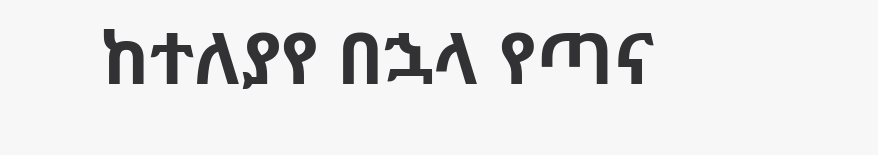ከተለያየ በኋላ የጣና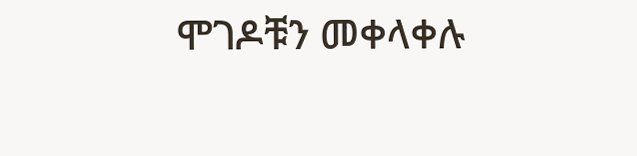ሞገዶቹን መቀላቀሉ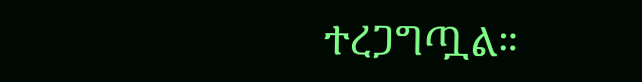ተረጋግጧል።